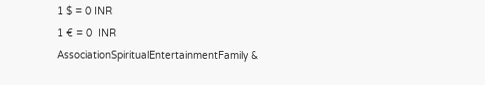1 $ = 0 INR
1 € = 0  INR
AssociationSpiritualEntertainmentFamily &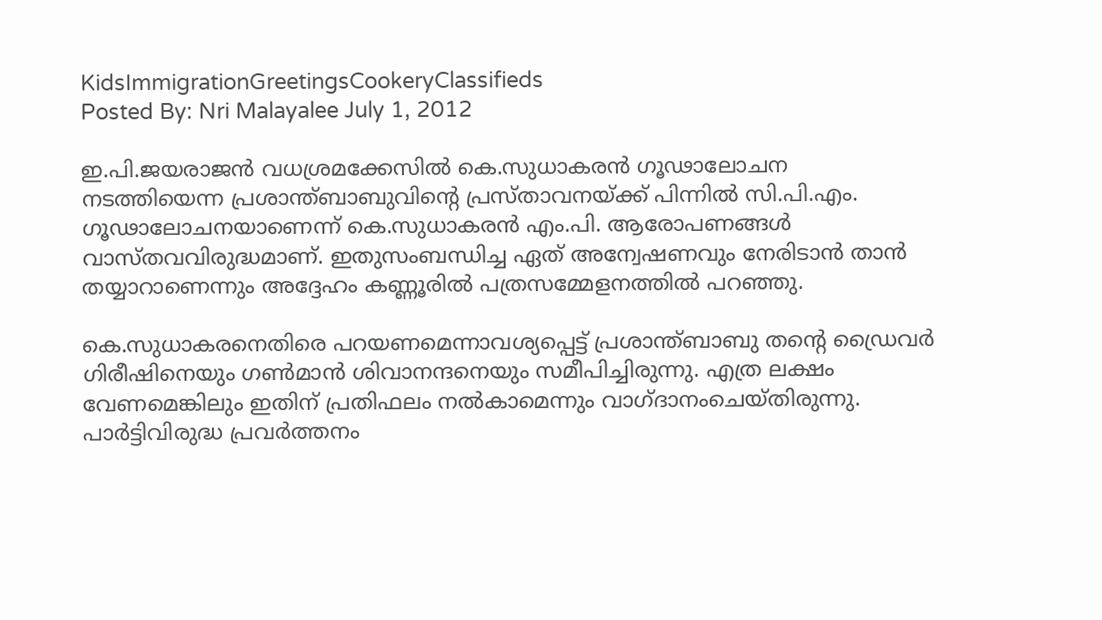KidsImmigrationGreetingsCookeryClassifieds
Posted By: Nri Malayalee July 1, 2012

ഇ.പി.ജയരാജന്‍ വധശ്രമക്കേസില്‍ കെ.സുധാകരന്‍ ഗൂഢാലോചന നടത്തിയെന്ന പ്രശാന്ത്ബാബുവിന്റെ പ്രസ്താവനയ്ക്ക് പിന്നില്‍ സി.പി.എം. ഗൂഢാലോചനയാണെന്ന് കെ.സുധാകരന്‍ എം.പി. ആരോപണങ്ങള്‍ വാസ്തവവിരുദ്ധമാണ്. ഇതുസംബന്ധിച്ച ഏത് അന്വേഷണവും നേരിടാന്‍ താന്‍ തയ്യാറാണെന്നും അദ്ദേഹം കണ്ണൂരില്‍ പത്രസമ്മേളനത്തില്‍ പറഞ്ഞു.

കെ.സുധാകരനെതിരെ പറയണമെന്നാവശ്യപ്പെട്ട് പ്രശാന്ത്ബാബു തന്റെ ഡ്രൈവര്‍ ഗിരീഷിനെയും ഗണ്‍മാന്‍ ശിവാനന്ദനെയും സമീപിച്ചിരുന്നു. എത്ര ലക്ഷം വേണമെങ്കിലും ഇതിന് പ്രതിഫലം നല്‍കാമെന്നും വാഗ്ദാനംചെയ്തിരുന്നു. പാര്‍ട്ടിവിരുദ്ധ പ്രവര്‍ത്തനം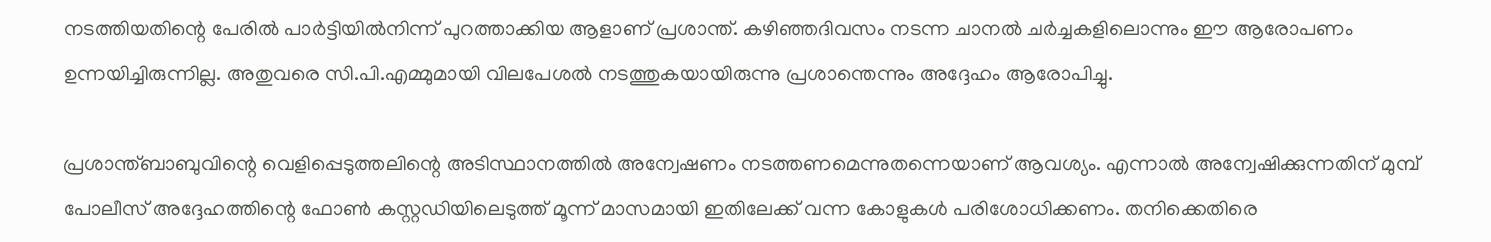നടത്തിയതിന്റെ പേരില്‍ പാര്‍ട്ടിയില്‍നിന്ന് പുറത്താക്കിയ ആളാണ് പ്രശാന്ത്. കഴിഞ്ഞദിവസം നടന്ന ചാനല്‍ ചര്‍ച്ചകളിലൊന്നും ഈ ആരോപണം ഉന്നയിച്ചിരുന്നില്ല. അതുവരെ സി.പി.എമ്മുമായി വിലപേശല്‍ നടത്തുകയായിരുന്നു പ്രശാന്തെന്നും അദ്ദേഹം ആരോപിച്ചു.

പ്രശാന്ത്ബാബുവിന്റെ വെളിപ്പെടുത്തലിന്റെ അടിസ്ഥാനത്തില്‍ അന്വേഷണം നടത്തണമെന്നുതന്നെയാണ് ആവശ്യം. എന്നാല്‍ അന്വേഷിക്കുന്നതിന് മുമ്പ് പോലീസ് അദ്ദേഹത്തിന്റെ ഫോണ്‍ കസ്റ്റഡിയിലെടുത്ത് മൂന്ന് മാസമായി ഇതിലേക്ക് വന്ന കോളുകള്‍ പരിശോധിക്കണം. തനിക്കെതിരെ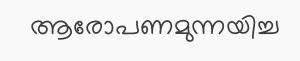ആരോപണമുന്നയിച്ച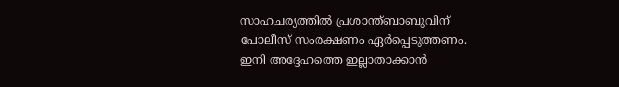സാഹചര്യത്തില്‍ പ്രശാന്ത്ബാബുവിന് പോലീസ് സംരക്ഷണം ഏര്‍പ്പെടുത്തണം. ഇനി അദ്ദേഹത്തെ ഇല്ലാതാക്കാന്‍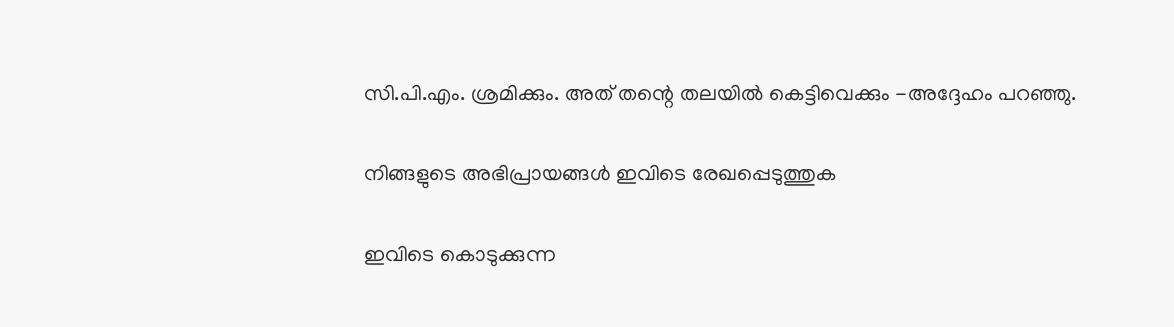സി.പി.എം. ശ്രമിക്കും. അത് തന്റെ തലയില്‍ കെട്ടിവെക്കും -അദ്ദേഹം പറഞ്ഞു.

നിങ്ങളുടെ അഭിപ്രായങ്ങള്‍ ഇവിടെ രേഖപ്പെടുത്തുക

ഇവിടെ കൊടുക്കുന്ന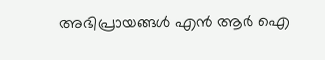അഭിപ്രായങ്ങള്‍ എന്‍ ആര്‍ ഐ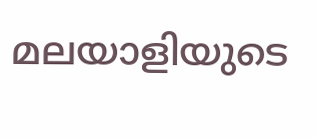മലയാളിയുടെ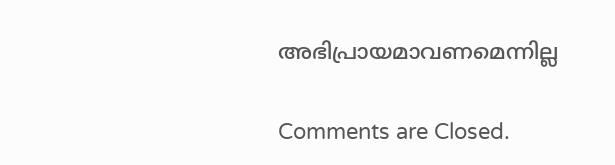അഭിപ്രായമാവണമെന്നില്ല

Comments are Closed.